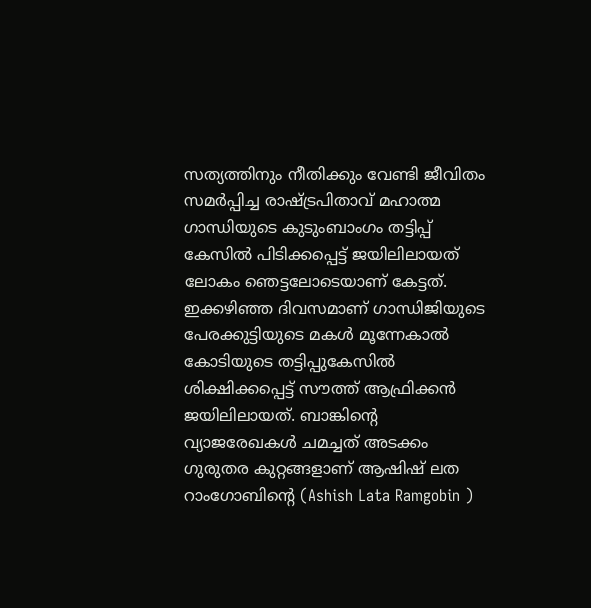സത്യത്തിനും നീതിക്കും വേണ്ടി ജീവിതം സമര്‍പ്പിച്ച രാഷ്ട്രപിതാവ് മഹാത്മ ഗാന്ധിയുടെ കുടുംബാംഗം തട്ടിപ്പ് കേസില്‍ പിടിക്കപ്പെട്ട് ജയിലിലായത് ലോകം ഞെട്ടലോടെയാണ് കേട്ടത്. ഇക്കഴിഞ്ഞ ദിവസമാണ് ഗാന്ധിജിയുടെ പേരക്കുട്ടിയുടെ മകള്‍ മൂന്നേകാല്‍ കോടിയുടെ തട്ടിപ്പുകേസില്‍ ശിക്ഷിക്കപ്പെട്ട് സൗത്ത് ആഫ്രിക്കൻ ജയിലിലായത്. ബാങ്കിൻ്റെ വ്യാജരേഖകള്‍ ചമച്ചത് അടക്കം ഗുരുതര കുറ്റങ്ങളാണ് ആഷിഷ് ലത റാംഗോബിൻ്റെ (Ashish Lata Ramgobin )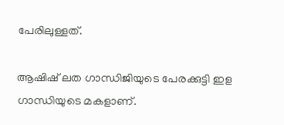പേരിലുള്ളത്.

ആഷിഷ് ലത ഗാന്ധിജിയുടെ പേരക്കുട്ടി ഇള ഗാന്ധിയുടെ മകളാണ്.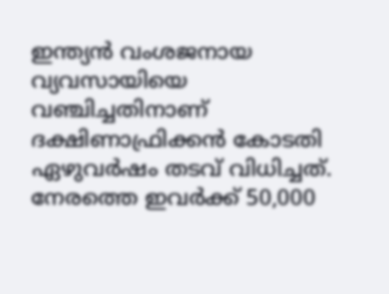ഇന്ത്യന്‍ വംശജനായ വ്യവസായിയെ വഞ്ചിച്ചതിനാണ് ദക്ഷിണാഫ്രിക്കന്‍ കോടതി ഏഴുവര്‍ഷം തടവ് വിധിച്ചത്. നേരത്തെ ഇവര്‍ക്ക് 50,000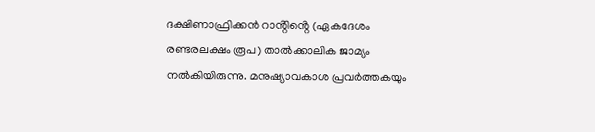ദക്ഷിണാഫ്രിക്കൻ റാൻ്റിൻ്റെ (ഏകദേശം രണ്ടരലക്ഷം രൂപ) താല്‍ക്കാലിക ജാമ്യം നല്‍കിയിരുന്നു. മനുഷ്യാവകാശ പ്രവര്‍ത്തകയും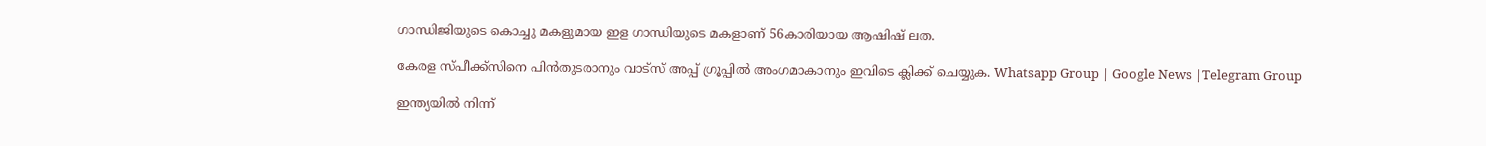ഗാന്ധിജിയുടെ കൊച്ചു മകളുമായ ഇള ഗാന്ധിയുടെ മകളാണ് 56കാരിയായ ആഷിഷ് ലത.

കേരള സ്പീക്ക്സിനെ പിൻതുടരാനും വാട്സ് അപ്പ് ഗ്രൂപ്പിൽ അംഗമാകാനും ഇവിടെ ക്ലിക്ക് ചെയ്യുക. Whatsapp Group | Google News |Telegram Group

ഇന്ത്യയില്‍ നിന്ന്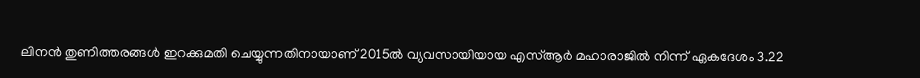ലിനന്‍ തുണിത്തരങ്ങള്‍ ഇറക്കുമതി ചെയ്യുന്നതിനായാണ് 2015ല്‍ വ്യവസായിയായ എസ്‌ആര്‍ മഹാരാജില്‍ നിന്ന് ഏകദേശം 3.22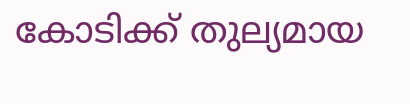കോടിക്ക് തുല്യമായ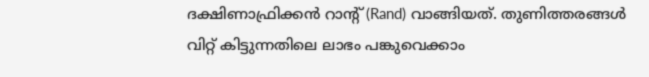ദക്ഷിണാഫ്രിക്കൻ റാന്റ് (Rand) വാങ്ങിയത്. തുണിത്തരങ്ങള്‍ വിറ്റ് കിട്ടുന്നതിലെ ലാഭം പങ്കുവെക്കാം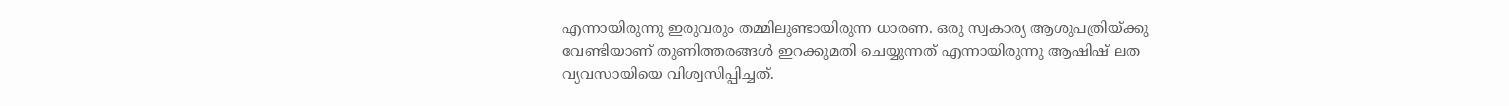എന്നായിരുന്നു ഇരുവരും തമ്മിലുണ്ടായിരുന്ന ധാരണ. ഒരു സ്വകാര്യ ആശുപത്രിയ്ക്കു വേണ്ടിയാണ് തുണിത്തരങ്ങള്‍ ഇറക്കുമതി ചെയ്യുന്നത് എന്നായിരുന്നു ആഷിഷ് ലത വ്യവസായിയെ വിശ്വസിപ്പിച്ചത്.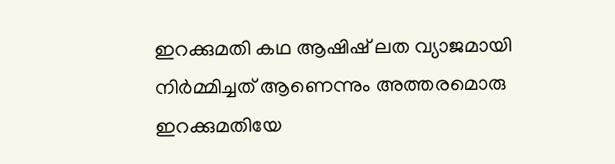ഇറക്കുമതി കഥ ആഷിഷ് ലത വ്യാജമായി നിര്‍മ്മിച്ചത് ആണെന്നും അത്തരമൊരു ഇറക്കുമതിയേ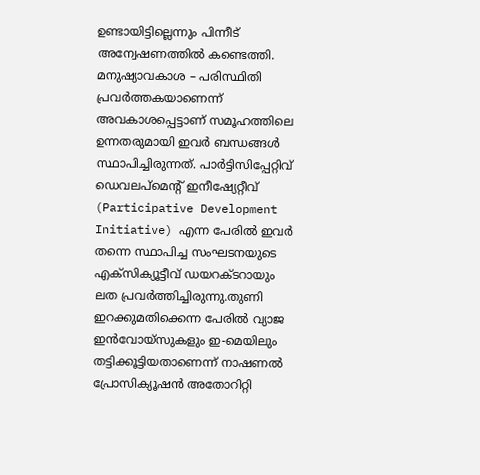ഉണ്ടായിട്ടില്ലെന്നും പിന്നീട് അന്വേഷണത്തില്‍ കണ്ടെത്തി. മനുഷ്യാവകാശ – പരിസ്ഥിതി പ്രവര്‍ത്തകയാണെന്ന് അവകാശപ്പെട്ടാണ് സമൂഹത്തിലെ ഉന്നതരുമായി ഇവർ ബന്ധങ്ങള്‍ സ്ഥാപിച്ചിരുന്നത്. പാർട്ടിസിപ്പേറ്റിവ് ഡെവലപ്മെൻ്റ് ഇനീഷ്യേറ്റീവ് (Participative Development Initiative) എന്ന പേരില്‍ ഇവർ തന്നെ സ്ഥാപിച്ച സംഘടനയുടെ എക്സിക്യൂട്ടീവ് ഡയറക്ടറായും ലത പ്രവർത്തിച്ചിരുന്നു.തുണി ഇറക്കുമതിക്കെന്ന പേരില്‍ വ്യാജ ഇന്‍വോയ്‌സുകളും ഇ-മെയിലും തട്ടിക്കൂട്ടിയതാണെന്ന് നാഷണല്‍ പ്രോസിക്യൂഷന്‍ അതോറിറ്റി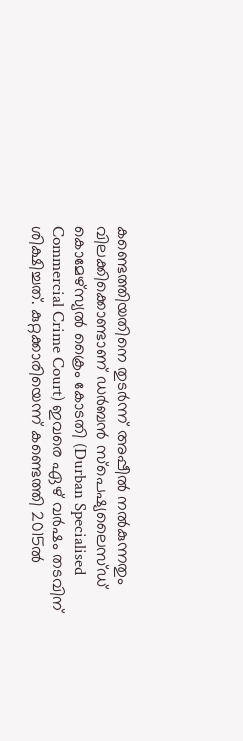കണ്ടെത്തിയതിനെ തുടര്‍ന്ന് അപ്പീല്‍ നല്‍കുന്നതും വിലക്കിക്കൊണ്ടാണ് ഡര്‍ബന്‍ സ്‌പെഷ്യലൈസ്ഡ് കൊമേഴ്സ്യല്‍ ക്രൈം കോടതി (Durban Specialised Commercial Crime Court) ഇവരെ ഏഴ് വര്‍ഷം തടവിന് ശിക്ഷിച്ചത്. കുറ്റക്കാരിയെന്ന് കണ്ടെത്തി 2015ല്‍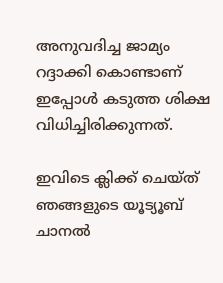അനുവദിച്ച ജാമ്യം റദ്ദാക്കി കൊണ്ടാണ് ഇപ്പോള്‍ കടുത്ത ശിക്ഷ വിധിച്ചിരിക്കുന്നത്.

ഇവിടെ ക്ലിക്ക് ചെയ്ത് ഞങ്ങളുടെ യൂട്യൂബ് ചാനൽ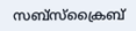സബ്സ്ക്രൈബ്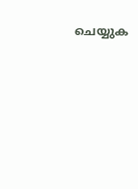ചെയ്യുക